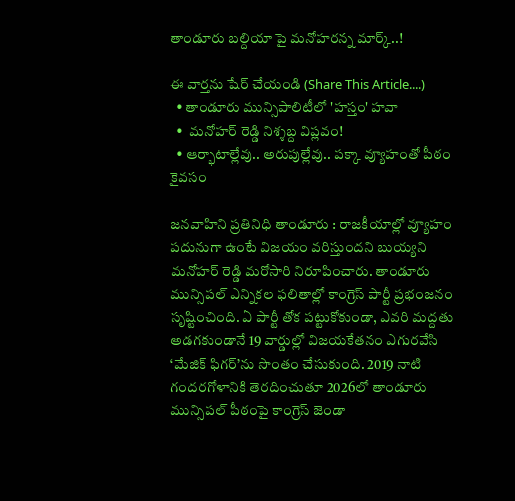తాండూరు బల్దియా పై మనోహరన్న మార్క్..!

ఈ వార్తను షేర్ చేయండి (Share This Article....)
  • తాండూరు మున్సిపాలిటీలో 'హస్తం' హవా
  •  మనోహర్ రెడ్డి నిశ్శబ్ద విప్లవం!
  • ఆర్భాటాల్లేవు.. అరుపుల్లేవు.. పక్కా వ్యూహంతో పీఠం కైవసం

జనవాహిని ప్రతినిధి తాండూరు : రాజకీయాల్లో వ్యూహం పదునుగా ఉంటే విజయం వరిస్తుందని బుయ్యని మనోహర్ రెడ్డి మరోసారి నిరూపించారు. తాండూరు మున్సిపల్ ఎన్నికల ఫలితాల్లో కాంగ్రెస్ పార్టీ ప్రభంజనం సృష్టించింది. ఏ పార్టీ తోక పట్టుకోకుండా, ఎవరి మద్దతు అడగకుండానే 19 వార్డుల్లో విజయకేతనం ఎగురవేసి ‘మేజిక్ ఫిగర్’ను సొంతం చేసుకుంది. 2019 నాటి గందరగోళానికి తెరదించుతూ 2026లో తాండూరు మున్సిపల్ పీఠంపై కాంగ్రెస్ జెండా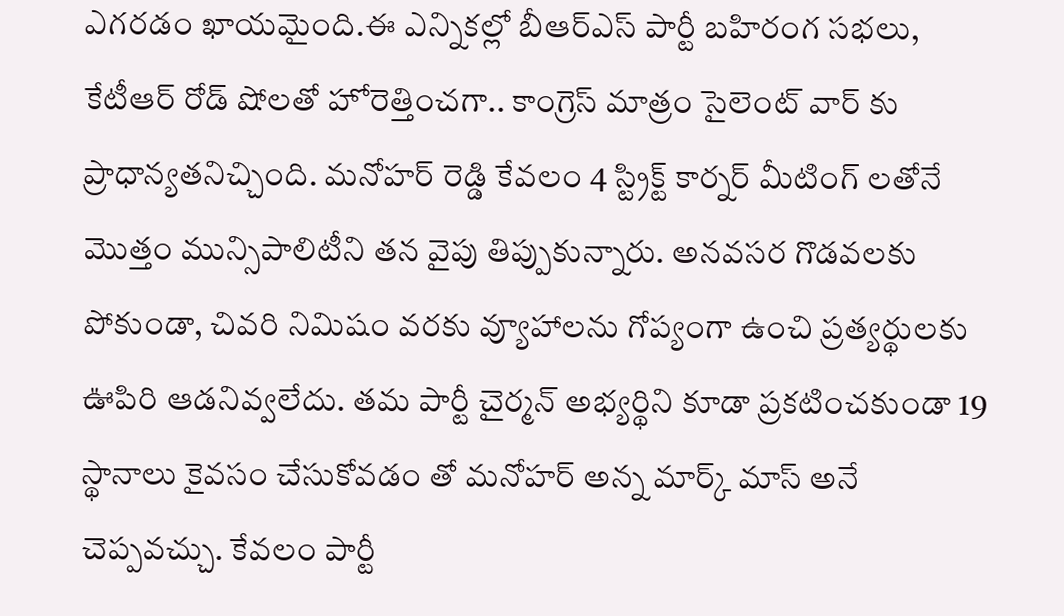ఎగరడం ఖాయమైంది.ఈ ఎన్నికల్లో బీఆర్ఎస్ పార్టీ బహిరంగ సభలు, కేటీఆర్ రోడ్ షోలతో హోరెత్తించగా.. కాంగ్రెస్ మాత్రం సైలెంట్ వార్ కు ప్రాధాన్యతనిచ్చింది. మనోహర్ రెడ్డి కేవలం 4 స్ట్రిక్ట్ కార్నర్ మీటింగ్ లతోనే మొత్తం మున్సిపాలిటీని తన వైపు తిప్పుకున్నారు. అనవసర గొడవలకు పోకుండా, చివరి నిమిషం వరకు వ్యూహాలను గోప్యంగా ఉంచి ప్రత్యర్థులకు ఊపిరి ఆడనివ్వలేదు. తమ పార్టీ చైర్మన్ అభ్యర్థిని కూడా ప్రకటించకుండా 19 స్థానాలు కైవసం చేసుకోవడం తో మనోహర్ అన్న మార్క్ మాస్ అనే చెప్పవచ్చు. కేవలం పార్టీ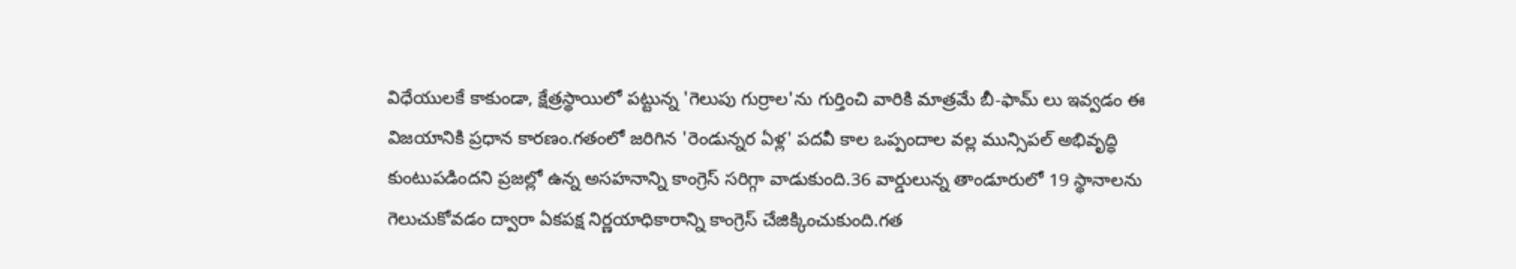విధేయులకే కాకుండా, క్షేత్రస్థాయిలో పట్టున్న 'గెలుపు గుర్రాల'ను గుర్తించి వారికి మాత్రమే బీ-ఫామ్ లు ఇవ్వడం ఈ విజయానికి ప్రధాన కారణం.గతంలో జరిగిన 'రెండున్నర ఏళ్ల' పదవీ కాల ఒప్పందాల వల్ల మున్సిపల్ అభివృద్ధి కుంటుపడిందని ప్రజల్లో ఉన్న అసహనాన్ని కాంగ్రెస్ సరిగ్గా వాడుకుంది.36 వార్డులున్న తాండూరులో 19 స్థానాలను గెలుచుకోవడం ద్వారా ఏకపక్ష నిర్ణయాధికారాన్ని కాంగ్రెస్ చేజిక్కించుకుంది.గత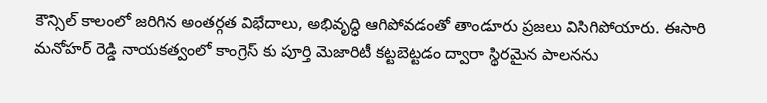కౌన్సిల్ కాలంలో జరిగిన అంతర్గత విభేదాలు, అభివృద్ధి ఆగిపోవడంతో తాండూరు ప్రజలు విసిగిపోయారు. ఈసారి మనోహర్ రెడ్డి నాయకత్వంలో కాంగ్రెస్ కు పూర్తి మెజారిటీ కట్టబెట్టడం ద్వారా స్థిరమైన పాలనను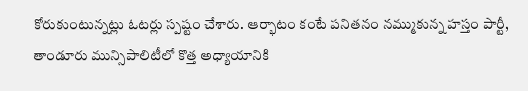కోరుకుంటున్నట్లు ఓటర్లు స్పష్టం చేశారు. ఆర్భాటం కంటే పనితనం నమ్ముకున్న హస్తం పార్టీ, తాండూరు మున్సిపాలిటీలో కొత్త అధ్యాయానికి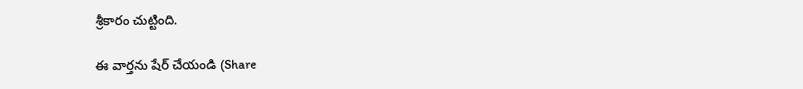శ్రీకారం చుట్టింది.

ఈ వార్తను షేర్ చేయండి (Share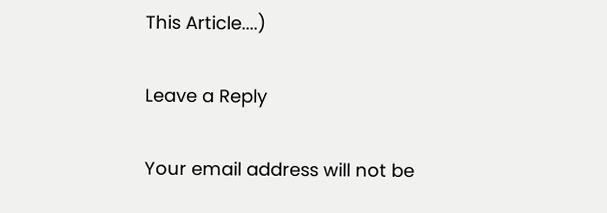This Article....)

Leave a Reply

Your email address will not be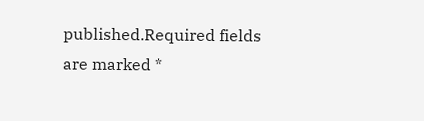published.Required fields are marked *